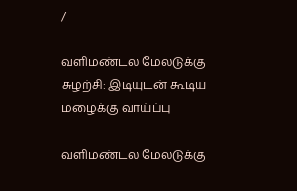/

வளிமண்டல மேலடுக்கு சுழற்சி: இடியுடன் கூடிய மழைக்கு வாய்ப்பு

வளிமண்டல மேலடுக்கு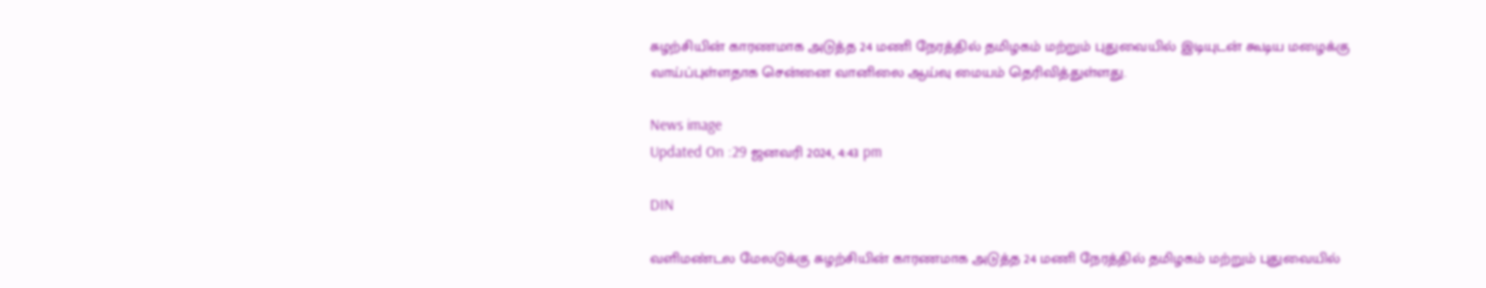சுழற்சியின் காரணமாக அடுத்த 24 மணி நேரத்தில் தமிழகம் மற்றும் புதுவையில் இடியுடன் கூடிய மழைக்கு வாய்ப்புள்ளதாக சென்னை வானிலை ஆய்வு மையம் தெரிவித்துள்ளது.

News image
Updated On :29 ஜனவரி 2024, 4:43 pm

DIN

வளிமண்டல மேலடுக்கு சுழற்சியின் காரணமாக அடுத்த 24 மணி நேரத்தில் தமிழகம் மற்றும் புதுவையில்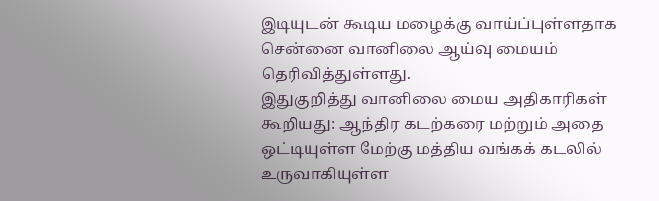இடியுடன் கூடிய மழைக்கு வாய்ப்புள்ளதாக சென்னை வானிலை ஆய்வு மையம் தெரிவித்துள்ளது.
இதுகுறித்து வானிலை மைய அதிகாரிகள் கூறியது: ஆந்திர கடற்கரை மற்றும் அதை ஒட்டியுள்ள மேற்கு மத்திய வங்கக் கடலில் உருவாகியுள்ள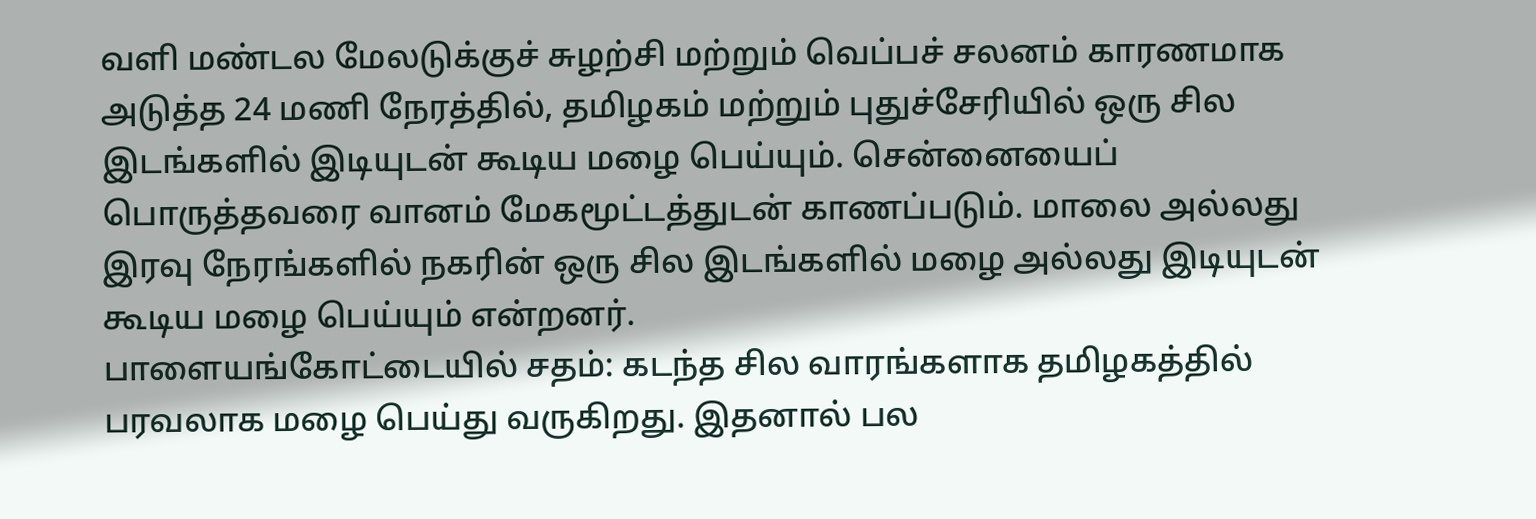வளி மண்டல மேலடுக்குச் சுழற்சி மற்றும் வெப்பச் சலனம் காரணமாக அடுத்த 24 மணி நேரத்தில், தமிழகம் மற்றும் புதுச்சேரியில் ஒரு சில இடங்களில் இடியுடன் கூடிய மழை பெய்யும். சென்னையைப் பொருத்தவரை வானம் மேகமூட்டத்துடன் காணப்படும். மாலை அல்லது இரவு நேரங்களில் நகரின் ஒரு சில இடங்களில் மழை அல்லது இடியுடன் கூடிய மழை பெய்யும் என்றனர்.
பாளையங்கோட்டையில் சதம்: கடந்த சில வாரங்களாக தமிழகத்தில் பரவலாக மழை பெய்து வருகிறது. இதனால் பல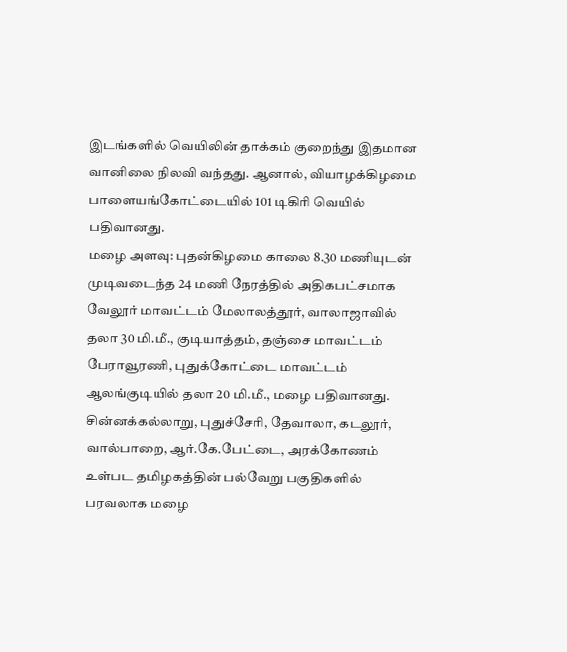இடங்களில் வெயிலின் தாக்கம் குறைந்து இதமான வானிலை நிலவி வந்தது. ஆனால், வியாழக்கிழமை பாளையங்கோட்டையில் 101 டிகிரி வெயில் பதிவானது.
மழை அளவு: புதன்கிழமை காலை 8.30 மணியுடன் முடிவடைந்த 24 மணி நேரத்தில் அதிகபட்சமாக வேலூர் மாவட்டம் மேலாலத்தூர், வாலாஜாவில் தலா 30 மி.மீ., குடியாத்தம், தஞ்சை மாவட்டம் பேராவூரணி, புதுக்கோட்டை மாவட்டம் ஆலங்குடியில் தலா 20 மி.மீ., மழை பதிவானது. சின்னக்கல்லாறு, புதுச்சேரி, தேவாலா, கடலூர், வால்பாறை, ஆர்.கே.பேட்டை, அரக்கோணம் உள்பட தமிழகத்தின் பல்வேறு பகுதிகளில் பரவலாக மழை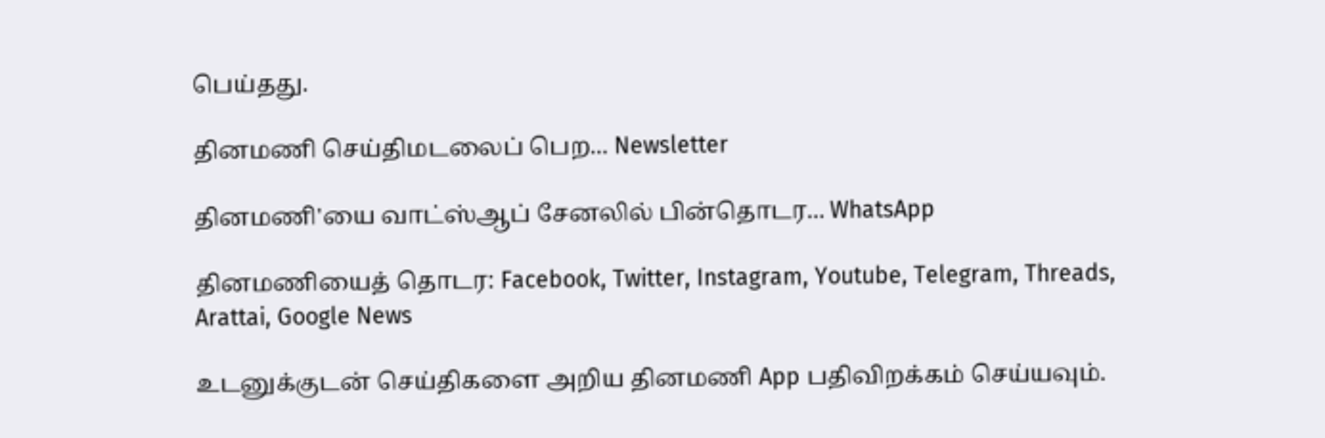பெய்தது.

தினமணி செய்திமடலைப் பெற... Newsletter

தினமணி'யை வாட்ஸ்ஆப் சேனலில் பின்தொடர... WhatsApp

தினமணியைத் தொடர: Facebook, Twitter, Instagram, Youtube, Telegram, Threads, Arattai, Google News

உடனுக்குடன் செய்திகளை அறிய தினமணி App பதிவிறக்கம் செய்யவும்.